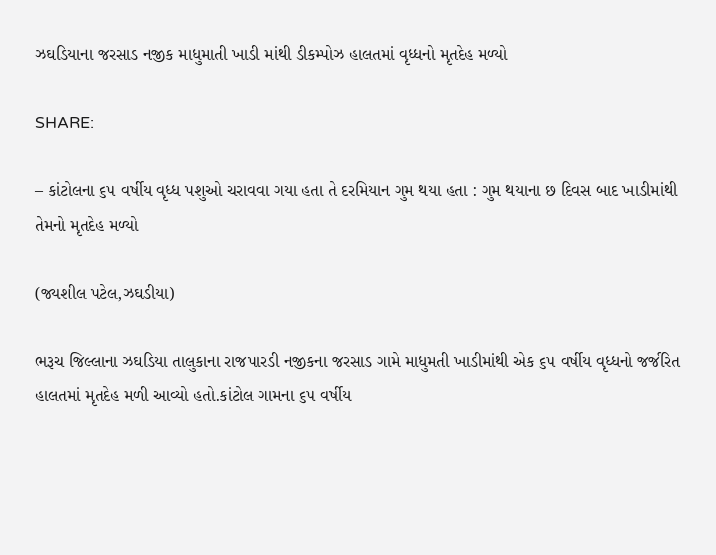ઝઘડિયાના જરસાડ નજીક માધુમાતી ખાડી માંથી ડીકમ્પોઝ હાલતમાં વૃધ્ધનો મૃતદેહ મળ્યો

SHARE:

– કાંટોલના ૬૫ વર્ષીય વૃધ્ધ પશુઓ ચરાવવા ગયા હતા તે દરમિયાન ગુમ થયા હતા : ગુમ થયાના છ દિવસ બાદ ખાડીમાંથી તેમનો મૃતદેહ મળ્યો

(જ્યશીલ પટેલ,ઝઘડીયા)

ભરૂચ જિલ્લાના ઝઘડિયા તાલુકાના રાજપારડી નજીકના જરસાડ ગામે માધુમતી ખાડીમાંથી એક ૬૫ વર્ષીય વૃધ્ધનો જર્જરિત હાલતમાં મૃતદેહ મળી આવ્યો હતો.કાંટોલ ગામના ૬૫ વર્ષીય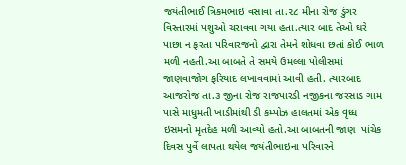જયંતીભાઈ ત્રિકમભાઇ વસાવા તા.૨૮ મીના રોજ ડુંગર વિસ્તારમાં પશુઓ ચરાવવા ગયા હતા.ત્યાર બાદ તેઓ ઘરે પાછા ન ફરતા પરિવારજનો દ્વારા તેમને શોધવા છતાં કોઈ ભાળ મળી નહતી.આ બાબતે તે સમયે ઉમલ્લા પોલીસમાં જાણવાજોગ ફરિયાદ લખાવવામાં આવી હતી. ત્યારબાદ આજરોજ તા.૩ જીના રોજ રાજપારડી નજીકના જરસાડ ગામ પાસે માધુમતી ખાડીમાંથી ડી કમ્પોઝ હાલતમાં એક વૃધ્ધ ઇસમનો મૃતદેહ મળી આવ્યો હતો.આ બાબતની જાણ  પાંચેક દિવસ પુર્વે લાપતા થયેલ જયંતીભાઇના પરિવારને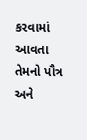કરવામાં આવતા તેમનો પૌત્ર અને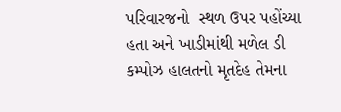પરિવારજનો  સ્થળ ઉપર પહોંચ્યા હતા અને ખાડીમાંથી મળેલ ડી કમ્પોઝ હાલતનો મૃતદેહ તેમના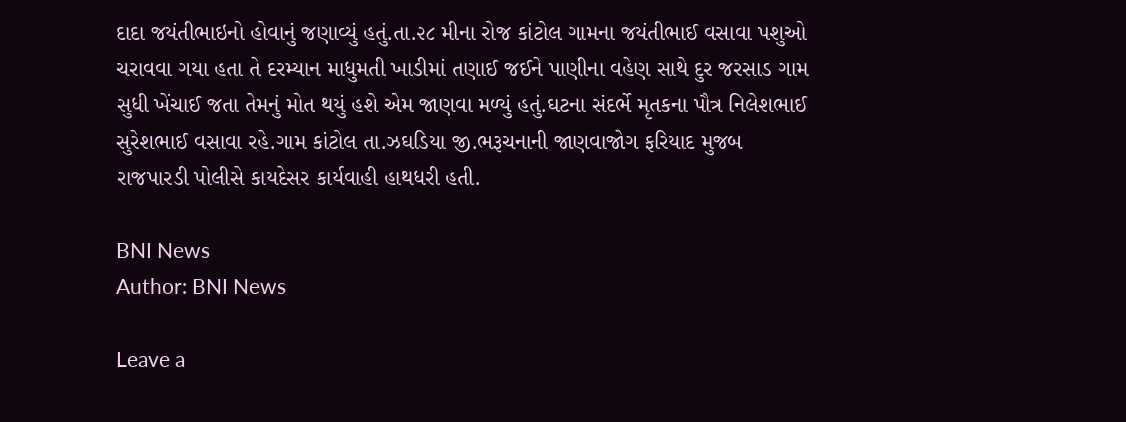દાદા જયંતીભાઇનો હોવાનું જણાવ્યું હતું.તા.૨૮ મીના રોજ કાંટોલ ગામના જયંતીભાઈ વસાવા પશુઓ ચરાવવા ગયા હતા તે દરમ્યાન માધુમતી ખાડીમાં તણાઈ જઈને પાણીના વહેણ સાથે દુર જરસાડ ગામ સુધી ખેંચાઈ જતા તેમનું મોત થયું હશે એમ જાણવા મળ્યું હતું.ઘટના સંદર્ભે મૃતકના પૌત્ર નિલેશભાઈ સુરેશભાઈ વસાવા રહે.ગામ કાંટોલ તા.ઝઘડિયા જી.ભરૂચનાની જાણવાજોગ ફરિયાદ મુજબ રાજપારડી પોલીસે કાયદેસર કાર્યવાહી હાથધરી હતી.

BNI News
Author: BNI News

Leave a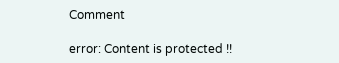Comment

error: Content is protected !!